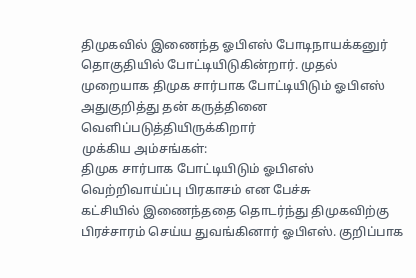திமுகவில் இணைந்த ஓபிஎஸ் போடிநாயக்கனுர் தொகுதியில் போட்டியிடுகின்றார். முதல் முறையாக திமுக சார்பாக போட்டியிடும் ஓபிஎஸ் அதுகுறித்து தன் கருத்தினை வெளிப்படுத்தியிருக்கிறார்
முக்கிய அம்சங்கள்:
திமுக சார்பாக போட்டியிடும் ஓபிஎஸ்
வெற்றிவாய்ப்பு பிரகாசம் என பேச்சு
கட்சியில் இணைந்ததை தொடர்ந்து திமுகவிற்கு பிரச்சாரம் செய்ய துவங்கினார் ஓபிஎஸ். குறிப்பாக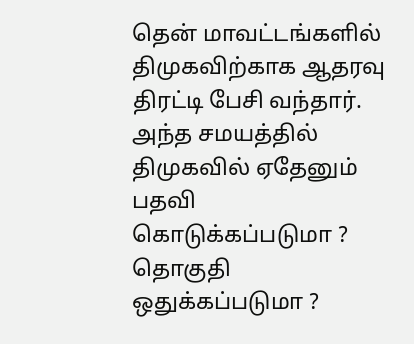தென் மாவட்டங்களில் திமுகவிற்காக ஆதரவு திரட்டி பேசி வந்தார். அந்த சமயத்தில் திமுகவில் ஏதேனும் பதவி கொடுக்கப்படுமா ? தொகுதி ஒதுக்கப்படுமா ?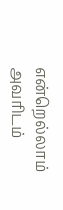என்றெல்லாம் அவரிடம்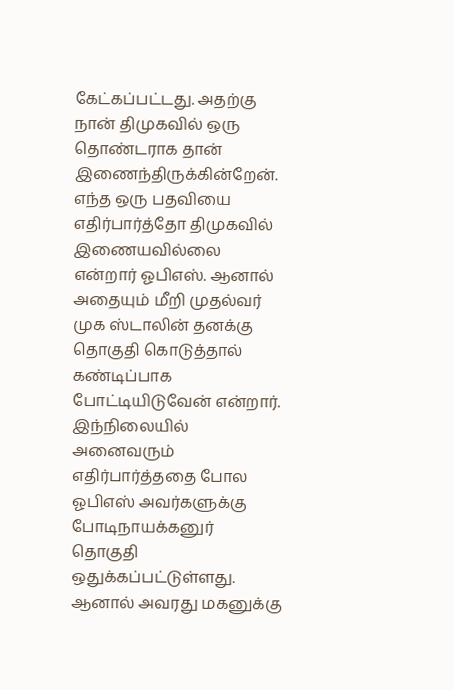கேட்கப்பட்டது. அதற்கு நான் திமுகவில் ஒரு தொண்டராக தான் இணைந்திருக்கின்றேன்.
எந்த ஒரு பதவியை எதிர்பார்த்தோ திமுகவில் இணையவில்லை என்றார் ஓபிஎஸ். ஆனால் அதையும் மீறி முதல்வர் முக ஸ்டாலின் தனக்கு தொகுதி கொடுத்தால் கண்டிப்பாக போட்டியிடுவேன் என்றார். இந்நிலையில் அனைவரும் எதிர்பார்த்ததை போல ஓபிஎஸ் அவர்களுக்கு போடிநாயக்கனுர் தொகுதி ஒதுக்கப்பட்டுள்ளது. ஆனால் அவரது மகனுக்கு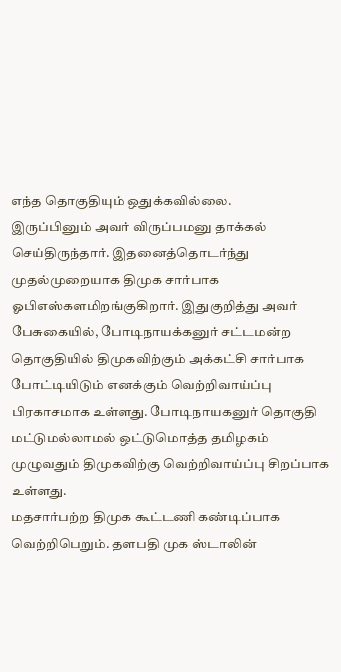எந்த தொகுதியும் ஒதுக்கவில்லை.
இருப்பினும் அவர் விருப்பமனு தாக்கல் செய்திருந்தார். இதனைத்தொடர்ந்து முதல்முறையாக திமுக சார்பாக ஓபிஎஸ்களமிறங்குகிறார். இதுகுறித்து அவர் பேசுகையில், போடிநாயக்கனுர் சட்டமன்ற தொகுதியில் திமுகவிற்கும் அக்கட்சி சார்பாக போட்டியிடும் எனக்கும் வெற்றிவாய்ப்பு பிரகாசமாக உள்ளது. போடிநாயகனுர் தொகுதி மட்டுமல்லாமல் ஒட்டுமொத்த தமிழகம் முழுவதும் திமுகவிற்கு வெற்றிவாய்ப்பு சிறப்பாக உள்ளது.
மதசார்பற்ற திமுக கூட்டணி கண்டிப்பாக வெற்றிபெறும். தளபதி முக ஸ்டாலின்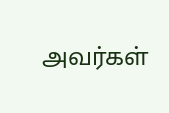அவர்கள்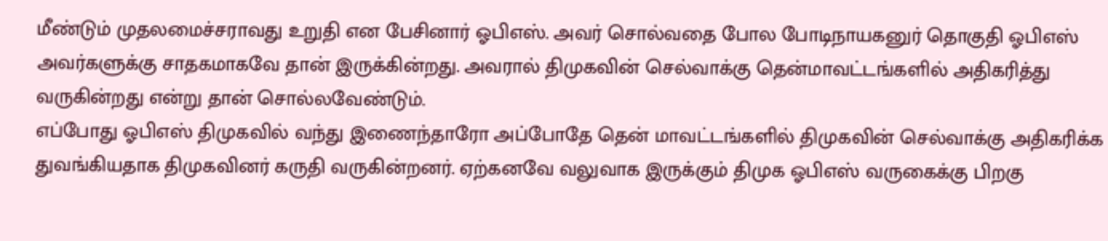மீண்டும் முதலமைச்சராவது உறுதி என பேசினார் ஓபிஎஸ். அவர் சொல்வதை போல போடிநாயகனுர் தொகுதி ஓபிஎஸ் அவர்களுக்கு சாதகமாகவே தான் இருக்கின்றது. அவரால் திமுகவின் செல்வாக்கு தென்மாவட்டங்களில் அதிகரித்து வருகின்றது என்று தான் சொல்லவேண்டும்.
எப்போது ஓபிஎஸ் திமுகவில் வந்து இணைந்தாரோ அப்போதே தென் மாவட்டங்களில் திமுகவின் செல்வாக்கு அதிகரிக்க துவங்கியதாக திமுகவினர் கருதி வருகின்றனர். ஏற்கனவே வலுவாக இருக்கும் திமுக ஓபிஎஸ் வருகைக்கு பிறகு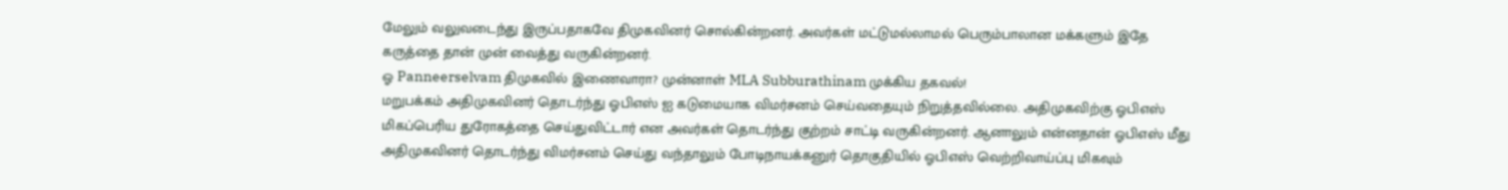மேலும் வலுவடைந்து இருப்பதாகவே திமுகவினர் சொல்கின்றனர். அவர்கள் மட்டுமல்லாமல் பெரும்பாலான மக்களும் இதே கருத்தை தான் முன் வைத்து வருகின்றனர்.
ஓ Panneerselvam திமுகவில் இணைவாரா? முன்னாள் MLA Subburathinam முக்கிய தகவல்!
மறுபக்கம் அதிமுகவினர் தொடர்ந்து ஓபிஎஸ் ஐ கடுமையாக விமர்சனம் செய்வதையும் நிறுத்தவில்லை. அதிமுகவிற்கு ஓபிஎஸ் மிகப்பெரிய துரோகத்தை செய்துவிட்டார் என அவர்கள் தொடர்ந்து குற்றம் சாட்டி வருகின்றனர். ஆனாலும் என்னதான் ஓபிஎஸ் மீது அதிமுகவினர் தொடர்ந்து விமர்சனம் செய்து வந்தாலும் போடிநாயக்கனுர் தொகுதியில் ஓபிஎஸ் வெற்றிவாய்ப்பு மிகவும்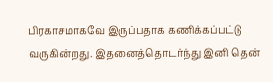பிரகாசமாகவே இருப்பதாக கணிக்கப்பட்டு வருகின்றது. இதனைத்தொடர்ந்து இனி தென்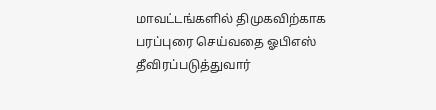மாவட்டங்களில் திமுகவிற்காக பரப்புரை செய்வதை ஓபிஎஸ் தீவிரப்படுத்துவார்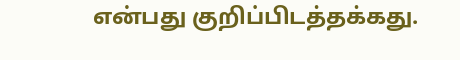என்பது குறிப்பிடத்தக்கது.